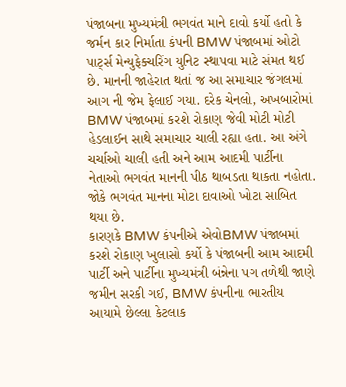પંજાબના મુખ્યમંત્રી ભગવંત માને દાવો કર્યો હતો કે જર્મન કાર નિર્માતા કંપની BMW પંજાબમાં ઓટો પાર્ટ્સ મેન્યુફેક્ચરિંગ યુનિટ સ્થાપવા માટે સંમત થઈ છે. માનની જાહેરાત થતાં જ આ સમાચાર જંગલમાં આગ ની જેમ ફેલાઈ ગયા. દરેક ચેનલો, અખબારોમાં BMW પંજાબમાં કરશે રોકાણ જેવી મોટી મોટી હેડલાઈન સાથે સમાચાર ચાલી રહ્યા હતા. આ અંગે ચર્ચાઓ ચાલી હતી અને આમ આદમી પાર્ટીના નેતાઓ ભગવંત માનની પીઠ થાબડતા થાકતા નહોતા. જોકે ભગવંત માનના મોટા દાવાઓ ખોટા સાબિત થયા છે.
કારણકે BMW કંપનીએ એવોBMW પંજાબમાં કરશે રોકાણ ખુલાસો કર્યો કે પંજાબની આમ આદમી પાર્ટી અને પાર્ટીના મુખ્યમંત્રી બંન્નેના પગ તળેથી જાણે જમીન સરકી ગઈ, BMW કંપનીના ભારતીય આયામે છેલ્લા કેટલાક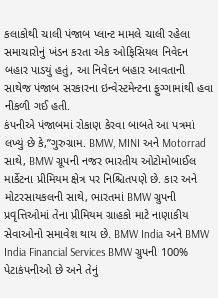કલાકોથી ચાલી પંજાબ પ્લાન્ટ મામલે ચાલી રહેલા સમાચારોનું ખંડન કરતા એક ઓફિસિયલ નિવેદન બહાર પાડયું હતું, આ નિવેદન બહાર આવતાની સાથેજ પંજાબ સરકારના ઇન્વેસ્ટમેન્ટના ફુગ્ગામાંથી હવા નીકળી ગઈ હતી.
કંપનીએ પંજાબમાં રોકાણ કેરવા બાબતે આ પત્રમાં લખ્યું છે કે,”ગુરુગ્રામ. BMW, MINI અને Motorrad સાથે, BMW ગ્રૂપની નજર ભારતીય ઓટોમોબાઈલ માર્કેટના પ્રીમિયમ ક્ષેત્ર પર નિશ્ચિતપણે છે. કાર અને મોટરસાયકલની સાથે, ભારતમાં BMW ગ્રુપની પ્રવૃત્તિઓમાં તેના પ્રીમિયમ ગ્રાહકો માટે નાણાકીય સેવાઓનો સમાવેશ થાય છે. BMW India અને BMW India Financial Services BMW ગ્રુપની 100% પેટાકંપનીઓ છે અને તેનું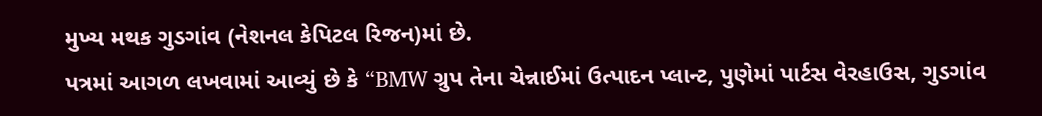મુખ્ય મથક ગુડગાંવ (નેશનલ કેપિટલ રિજન)માં છે.
પત્રમાં આગળ લખવામાં આવ્યું છે કે “BMW ગ્રુપ તેના ચેન્નાઈમાં ઉત્પાદન પ્લાન્ટ, પુણેમાં પાર્ટસ વેરહાઉસ, ગુડગાંવ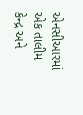એનસીઆરમાં એક તાલીમ કેન્દ્ર અને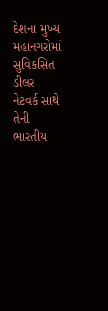દેશના મુખ્ય મહાનગરોમાં સુવિકસિત ડીલર નેટવર્ક સાથે તેની ભારતીય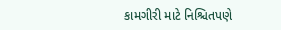કામગીરી માટે નિશ્ચિતપણે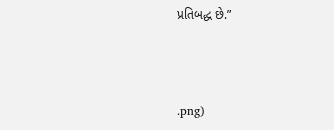પ્રતિબદ્ધ છે.”



.png)